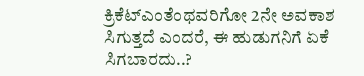ಕ್ರಿಕೆಟ್ಎಂತೆಂಥವರಿಗೋ 2ನೇ ಅವಕಾಶ ಸಿಗುತ್ತದೆ ಎಂದರೆ, ಈ ಹುಡುಗನಿಗೆ ಏಕೆ ಸಿಗಬಾರದು..?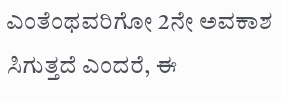ಎಂತೆಂಥವರಿಗೋ 2ನೇ ಅವಕಾಶ ಸಿಗುತ್ತದೆ ಎಂದರೆ, ಈ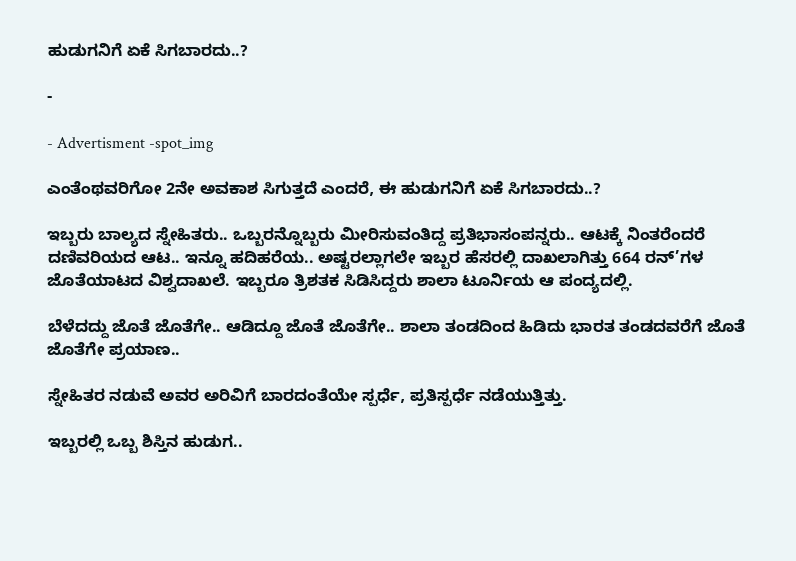ಹುಡುಗನಿಗೆ ಏಕೆ ಸಿಗಬಾರದು..?

-

- Advertisment -spot_img

ಎಂತೆಂಥವರಿಗೋ 2ನೇ ಅವಕಾಶ ಸಿಗುತ್ತದೆ ಎಂದರೆ, ಈ ಹುಡುಗನಿಗೆ ಏಕೆ ಸಿಗಬಾರದು..?

ಇಬ್ಬರು ಬಾಲ್ಯದ ಸ್ನೇಹಿತರು.. ಒಬ್ಬರನ್ನೊಬ್ಬರು ಮೀರಿಸುವಂತಿದ್ದ ಪ್ರತಿಭಾಸಂಪನ್ನರು.. ಆಟಕ್ಕೆ ನಿಂತರೆಂದರೆ ದಣಿವರಿಯದ ಆಟ.. ಇನ್ನೂ ಹದಿಹರೆಯ.. ಅಷ್ಟರಲ್ಲಾಗಲೇ ಇಬ್ಬರ ಹೆಸರಲ್ಲಿ ದಾಖಲಾಗಿತ್ತು 664 ರನ್’ಗಳ ಜೊತೆಯಾಟದ ವಿಶ್ವದಾಖಲೆ. ಇಬ್ಬರೂ ತ್ರಿಶತಕ ಸಿಡಿಸಿದ್ದರು ಶಾಲಾ ಟೂರ್ನಿಯ ಆ ಪಂದ್ಯದಲ್ಲಿ.

ಬೆಳೆದದ್ದು ಜೊತೆ ಜೊತೆಗೇ.. ಆಡಿದ್ದೂ ಜೊತೆ ಜೊತೆಗೇ.. ಶಾಲಾ ತಂಡದಿಂದ ಹಿಡಿದು ಭಾರತ ತಂಡದವರೆಗೆ ಜೊತೆ ಜೊತೆಗೇ ಪ್ರಯಾಣ..

ಸ್ನೇಹಿತರ ನಡುವೆ ಅವರ ಅರಿವಿಗೆ ಬಾರದಂತೆಯೇ ಸ್ಪರ್ಧೆ, ಪ್ರತಿಸ್ಪರ್ಧೆ ನಡೆಯುತ್ತಿತ್ತು.

ಇಬ್ಬರಲ್ಲಿ ಒಬ್ಬ ಶಿಸ್ತಿನ ಹುಡುಗ..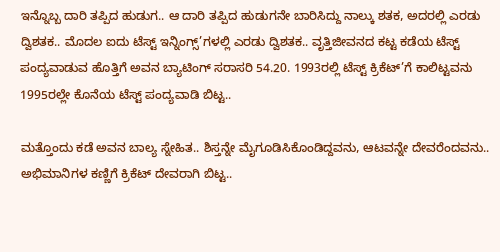ಇನ್ನೊಬ್ಬ ದಾರಿ ತಪ್ಪಿದ ಹುಡುಗ.. ಆ ದಾರಿ ತಪ್ಪಿದ ಹುಡುಗನೇ ಬಾರಿಸಿದ್ದು ನಾಲ್ಕು ಶತಕ, ಅದರಲ್ಲಿ ಎರಡು ದ್ವಿಶತಕ.. ಮೊದಲ ಐದು ಟೆಸ್ಟ್ ಇನ್ನಿಂಗ್ಸ್’ಗಳಲ್ಲಿ ಎರಡು ದ್ವಿಶತಕ.. ವೃತ್ತಿಜೀವನದ ಕಟ್ಟ ಕಡೆಯ ಟೆಸ್ಟ್ ಪಂದ್ಯವಾಡುವ ಹೊತ್ತಿಗೆ ಅವನ ಬ್ಯಾಟಿಂಗ್ ಸರಾಸರಿ 54.20. 1993ರಲ್ಲಿ ಟೆಸ್ಟ್ ಕ್ರಿಕೆಟ್’ಗೆ ಕಾಲಿಟ್ಟವನು 1995ರಲ್ಲೇ ಕೊನೆಯ ಟೆಸ್ಟ್ ಪಂದ್ಯವಾಡಿ ಬಿಟ್ಟ..

ಮತ್ತೊಂದು ಕಡೆ ಅವನ ಬಾಲ್ಯ ಸ್ನೇಹಿತ.. ಶಿಸ್ತನ್ನೇ ಮೈಗೂಡಿಸಿಕೊಂಡಿದ್ದವನು, ಆಟವನ್ನೇ ದೇವರೆಂದವನು.. ಅಭಿಮಾನಿಗಳ ಕಣ್ಣಿಗೆ ಕ್ರಿಕೆಟ್ ದೇವರಾಗಿ ಬಿಟ್ಟ..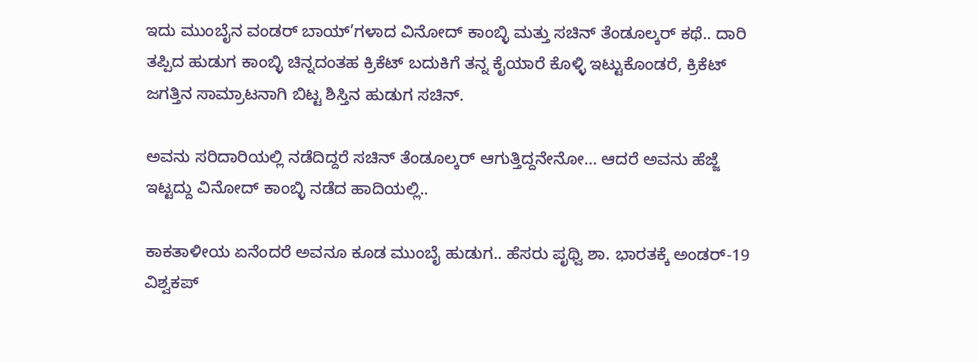ಇದು ಮುಂಬೈನ ವಂಡರ್ ಬಾಯ್’ಗಳಾದ ವಿನೋದ್ ಕಾಂಬ್ಳಿ ಮತ್ತು ಸಚಿನ್ ತೆಂಡೂಲ್ಕರ್ ಕಥೆ.. ದಾರಿ ತಪ್ಪಿದ ಹುಡುಗ ಕಾಂಬ್ಳಿ ಚಿನ್ನದಂತಹ ಕ್ರಿಕೆಟ್ ಬದುಕಿಗೆ ತನ್ನ ಕೈಯಾರೆ ಕೊಳ್ಳಿ ಇಟ್ಟುಕೊಂಡರೆ, ಕ್ರಿಕೆಟ್ ಜಗತ್ತಿನ ಸಾಮ್ರಾಟನಾಗಿ ಬಿಟ್ಟ ಶಿಸ್ತಿನ ಹುಡುಗ ಸಚಿನ್.

ಅವನು ಸರಿದಾರಿಯಲ್ಲಿ ನಡೆದಿದ್ದರೆ ಸಚಿನ್ ತೆಂಡೂಲ್ಕರ್ ಆಗುತ್ತಿದ್ದನೇನೋ… ಆದರೆ ಅವನು ಹೆಜ್ಜೆ ಇಟ್ಟದ್ದು ವಿನೋದ್ ಕಾಂಬ್ಳಿ ನಡೆದ ಹಾದಿಯಲ್ಲಿ..

ಕಾಕತಾಳೀಯ ಏನೆಂದರೆ ಅವನೂ ಕೂಡ ಮುಂಬೈ ಹುಡುಗ.. ಹೆಸರು ಪೃಥ್ವಿ ಶಾ. ಭಾರತಕ್ಕೆ ಅಂಡರ್-19 ವಿಶ್ವಕಪ್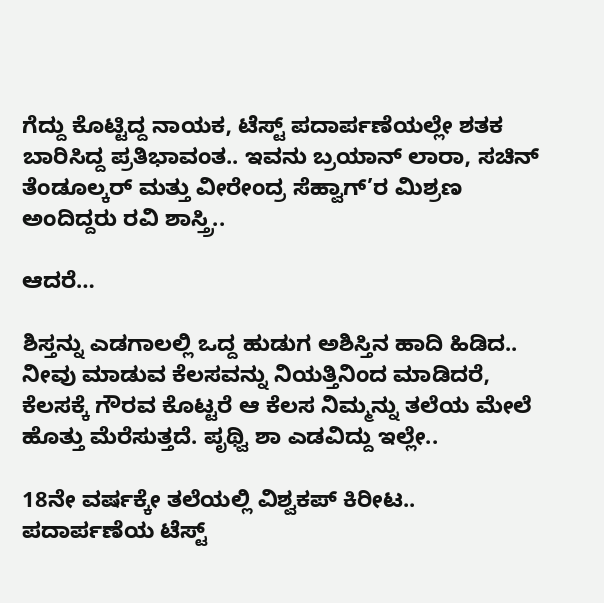ಗೆದ್ದು ಕೊಟ್ಟಿದ್ದ ನಾಯಕ, ಟೆಸ್ಟ್ ಪದಾರ್ಪಣೆಯಲ್ಲೇ ಶತಕ ಬಾರಿಸಿದ್ದ ಪ್ರತಿಭಾವಂತ.. ಇವನು ಬ್ರಯಾನ್ ಲಾರಾ, ಸಚಿನ್ ತೆಂಡೂಲ್ಕರ್ ಮತ್ತು ವೀರೇಂದ್ರ ಸೆಹ್ವಾಗ್’ರ ಮಿಶ್ರಣ ಅಂದಿದ್ದರು ರವಿ ಶಾಸ್ತ್ರಿ..

ಆದರೆ…

ಶಿಸ್ತನ್ನು ಎಡಗಾಲಲ್ಲಿ ಒದ್ದ ಹುಡುಗ ಅಶಿಸ್ತಿನ ಹಾದಿ ಹಿಡಿದ.. ನೀವು ಮಾಡುವ ಕೆಲಸವನ್ನು ನಿಯತ್ತಿನಿಂದ ಮಾಡಿದರೆ, ಕೆಲಸಕ್ಕೆ ಗೌರವ ಕೊಟ್ಟರೆ ಆ ಕೆಲಸ ನಿಮ್ಮನ್ನು ತಲೆಯ ಮೇಲೆ ಹೊತ್ತು ಮೆರೆಸುತ್ತದೆ. ಪೃಥ್ವಿ ಶಾ ಎಡವಿದ್ದು ಇಲ್ಲೇ..

18ನೇ ವರ್ಷಕ್ಕೇ ತಲೆಯಲ್ಲಿ ವಿಶ್ವಕಪ್ ಕಿರೀಟ.. ಪದಾರ್ಪಣೆಯ ಟೆಸ್ಟ್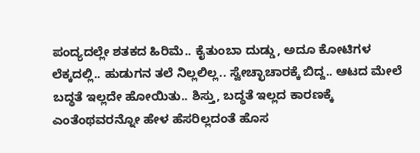ಪಂದ್ಯದಲ್ಲೇ ಶತಕದ ಹಿರಿಮೆ.. ಕೈತುಂಬಾ ದುಡ್ಡು, ಅದೂ ಕೋಟಿಗಳ ಲೆಕ್ಕದಲ್ಲಿ.. ಹುಡುಗನ ತಲೆ ನಿಲ್ಲಲಿಲ್ಲ.. ಸ್ವೇಚ್ಛಾಚಾರಕ್ಕೆ ಬಿದ್ದ.. ಆಟದ ಮೇಲೆ ಬದ್ಧತೆ ಇಲ್ಲದೇ ಹೋಯಿತು.. ಶಿಸ್ತು, ಬದ್ಧತೆ ಇಲ್ಲದ ಕಾರಣಕ್ಕೆ ಎಂತೆಂಥವರನ್ನೋ ಹೇಳ ಹೆಸರಿಲ್ಲದಂತೆ ಹೊಸ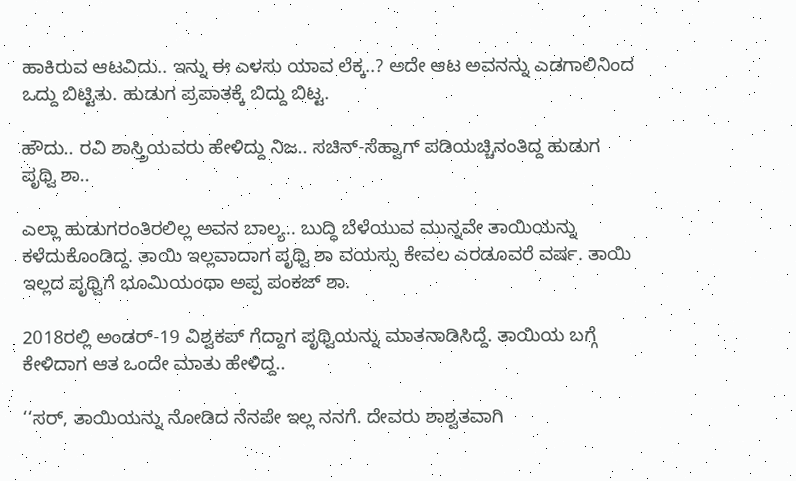ಹಾಕಿರುವ ಆಟವಿದು.. ಇನ್ನು ಈ ಎಳಸು ಯಾವ ಲೆಕ್ಕ..? ಅದೇ ಆಟ ಅವನನ್ನು ಎಡಗಾಲಿನಿಂದ ಒದ್ದು ಬಿಟ್ಟಿತು. ಹುಡುಗ ಪ್ರಪಾತಕ್ಕೆ ಬಿದ್ದು ಬಿಟ್ಟ.

ಹೌದು.. ರವಿ ಶಾಸ್ತ್ರಿಯವರು ಹೇಳಿದ್ದು ನಿಜ.. ಸಚಿನ್-ಸೆಹ್ವಾಗ್ ಪಡಿಯಚ್ಚಿನಂತಿದ್ದ ಹುಡುಗ ಪೃಥ್ವಿ ಶಾ..

ಎಲ್ಲಾ ಹುಡುಗರಂತಿರಲಿಲ್ಲ ಅವನ ಬಾಲ್ಯ.. ಬುದ್ಧಿ ಬೆಳೆಯುವ ಮುನ್ನವೇ ತಾಯಿಯನ್ನು ಕಳೆದುಕೊಂಡಿದ್ದ. ತಾಯಿ ಇಲ್ಲವಾದಾಗ ಪೃಥ್ವಿ ಶಾ ವಯಸ್ಸು ಕೇವಲ ಎರಡೂವರೆ ವರ್ಷ. ತಾಯಿ ಇಲ್ಲದ ಪೃಥ್ವಿಗೆ ಭೂಮಿಯಂಥಾ ಅಪ್ಪ ಪಂಕಜ್ ಶಾ.

2018ರಲ್ಲಿ ಅಂಡರ್-19 ವಿಶ್ವಕಪ್ ಗೆದ್ದಾಗ ಪೃಥ್ವಿಯನ್ನು ಮಾತನಾಡಿಸಿದ್ದೆ. ತಾಯಿಯ ಬಗ್ಗೆ ಕೇಳಿದಾಗ ಆತ ಒಂದೇ ಮಾತು ಹೇಳಿದ್ದ..

‘‘ಸರ್, ತಾಯಿಯನ್ನು ನೋಡಿದ ನೆನಪೇ ಇಲ್ಲ ನನಗೆ. ದೇವರು ಶಾಶ್ವತವಾಗಿ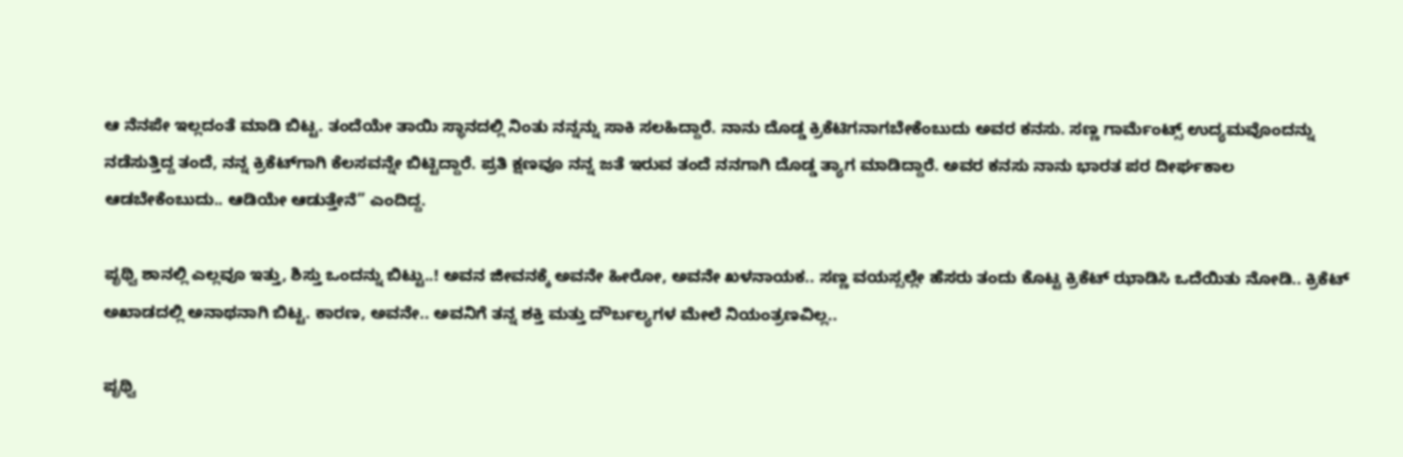ಆ ನೆನಪೇ ಇಲ್ಲದಂತೆ ಮಾಡಿ ಬಿಟ್ಟ. ತಂದೆಯೇ ತಾಯಿ ಸ್ಥಾನದಲ್ಲಿ ನಿಂತು ನನ್ನನ್ನು ಸಾಕಿ ಸಲಹಿದ್ದಾರೆ. ನಾನು ದೊಡ್ಡ ಕ್ರಿಕೆಟಿಗನಾಗಬೇಕೆಂಬುದು ಅವರ ಕನಸು. ಸಣ್ಣ ಗಾರ್ಮೆಂಟ್ಸ್‌ ಉದ್ಯಮವೊಂದನ್ನು ನಡೆಸುತ್ತಿದ್ದ ತಂದೆ, ನನ್ನ ಕ್ರಿಕೆಟ್‌ಗಾಗಿ ಕೆಲಸವನ್ನೇ ಬಿಟ್ಟಿದ್ದಾರೆ. ಪ್ರತಿ ಕ್ಷಣವೂ ನನ್ನ ಜತೆ ಇರುವ ತಂದೆ ನನಗಾಗಿ ದೊಡ್ಡ ತ್ಯಾಗ ಮಾಡಿದ್ದಾರೆ. ಅವರ ಕನಸು ನಾನು ಭಾರತ ಪರ ದೀರ್ಘಕಾಲ ಆಡಬೇಕೆಂಬುದು.. ಆಡಿಯೇ ಆಡುತ್ತೇನೆ” ಎಂದಿದ್ದ.

ಪೃಥ್ವಿ ಶಾನಲ್ಲಿ ಎಲ್ಲವೂ ಇತ್ತು, ಶಿಸ್ತು ಒಂದನ್ನು ಬಿಟ್ಟು..! ಅವನ ಜೀವನಕ್ಕೆ ಅವನೇ ಹೀರೋ, ಅವನೇ ಖಳನಾಯಕ.. ಸಣ್ಣ ವಯಸ್ಸಲ್ಲೇ ಹೆಸರು ತಂದು ಕೊಟ್ಟ ಕ್ರಿಕೆಟ್ ಝಾಡಿಸಿ ಒದೆಯಿತು ನೋಡಿ.. ಕ್ರಿಕೆಟ್ ಅಖಾಡದಲ್ಲಿ ಅನಾಥನಾಗಿ ಬಿಟ್ಟ. ಕಾರಣ, ಅವನೇ.. ಅವನಿಗೆ ತನ್ನ ಶಕ್ತಿ ಮತ್ತು ದೌರ್ಬಲ್ಯಗಳ ಮೇಲೆ ನಿಯಂತ್ರಣವಿಲ್ಲ..

ಪೃಥ್ವಿ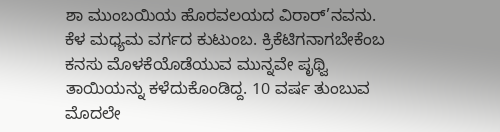ಶಾ ಮುಂಬಯಿಯ ಹೊರವಲಯದ ವಿರಾರ್’ನವನು. ಕೆಳ ಮಧ್ಯಮ ವರ್ಗದ ಕುಟುಂಬ. ಕ್ರಿಕೆಟಿಗನಾಗಬೇಕೆಂಬ ಕನಸು ಮೊಳಕೆಯೊಡೆಯುವ ಮುನ್ನವೇ ಪೃಥ್ವಿ ತಾಯಿಯನ್ನು ಕಳೆದುಕೊಂಡಿದ್ದ. 10 ವರ್ಷ ತುಂಬುವ ಮೊದಲೇ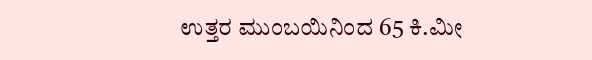ಉತ್ತರ ಮುಂಬಯಿನಿಂದ 65 ಕಿ.ಮೀ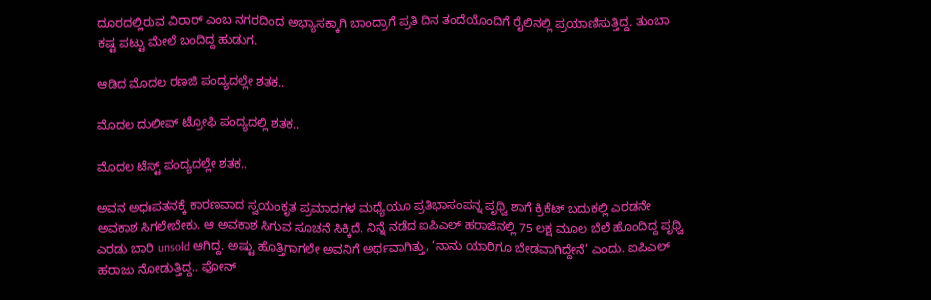ದೂರದಲ್ಲಿರುವ ವಿರಾರ್‌ ಎಂಬ ನಗರದಿಂದ ಅಭ್ಯಾಸಕ್ಕಾಗಿ ಬಾಂದ್ರಾಗೆ ಪ್ರತಿ ದಿನ ತಂದೆಯೊಂದಿಗೆ ರೈಲಿನಲ್ಲಿ ಪ್ರಯಾಣಿಸುತ್ತಿದ್ದ. ತುಂಬಾ ಕಷ್ಟ ಪಟ್ಟು ಮೇಲೆ ಬಂದಿದ್ದ ಹುಡುಗ.

ಆಡಿದ ಮೊದಲ ರಣಜಿ ಪಂದ್ಯದಲ್ಲೇ ಶತಕ..

ಮೊದಲ ದುಲೀಪ್ ಟ್ರೋಫಿ ಪಂದ್ಯದಲ್ಲಿ ಶತಕ..

ಮೊದಲ ಟೆಸ್ಟ್ ಪಂದ್ಯದಲ್ಲೇ ಶತಕ..

ಅವನ ಅಧಃಪತನಕ್ಕೆ ಕಾರಣವಾದ ಸ್ವಯಂಕೃತ ಪ್ರಮಾದಗಳ ಮಧ್ಯೆಯೂ ಪ್ರತಿಭಾಸಂಪನ್ನ ಪೃಥ್ವಿ ಶಾಗೆ ಕ್ರಿಕೆಟ್ ಬದುಕಲ್ಲಿ ಎರಡನೇ ಅವಕಾಶ ಸಿಗಲೇಬೇಕು. ಆ ಅವಕಾಶ ಸಿಗುವ ಸೂಚನೆ ಸಿಕ್ಕಿದೆ. ನಿನ್ನೆ ನಡೆದ ಐಪಿಎಲ್ ಹರಾಜಿನಲ್ಲಿ 75 ಲಕ್ಷ ಮೂಲ ಬೆಲೆ ಹೊಂದಿದ್ದ ಪೃಥ್ವಿ ಎರಡು ಬಾರಿ unsold ಆಗಿದ್ದ. ಅಷ್ಟು ಹೊತ್ತಿಗಾಗಲೇ ಅವನಿಗೆ ಅರ್ಥವಾಗಿತ್ತು, ‘ನಾನು ಯಾರಿಗೂ ಬೇಡವಾಗಿದ್ದೇನೆ’ ಎಂದು. ಐಪಿಎಲ್ ಹರಾಜು ನೋಡುತ್ತಿದ್ದ.. ಫೋನ್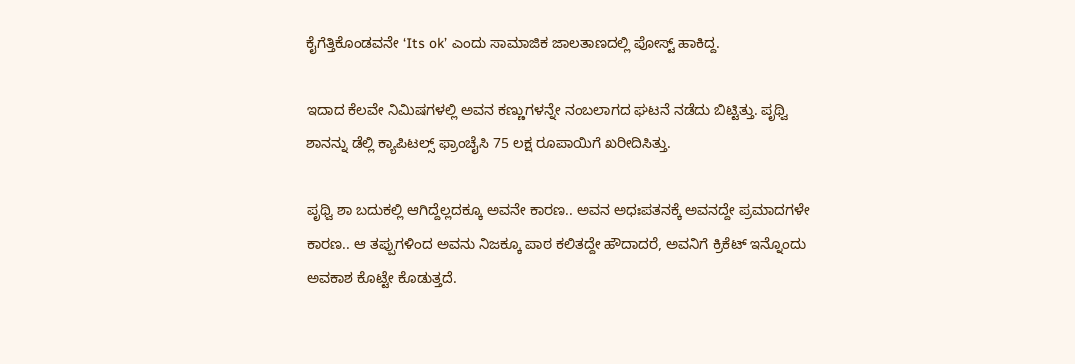ಕೈಗೆತ್ತಿಕೊಂಡವನೇ ‘Its ok’ ಎಂದು ಸಾಮಾಜಿಕ ಜಾಲತಾಣದಲ್ಲಿ ಪೋಸ್ಟ್ ಹಾಕಿದ್ದ.

ಇದಾದ ಕೆಲವೇ ನಿಮಿಷಗಳಲ್ಲಿ ಅವನ ಕಣ್ಣುಗಳನ್ನೇ ನಂಬಲಾಗದ ಘಟನೆ ನಡೆದು ಬಿಟ್ಟಿತ್ತು. ಪೃಥ್ವಿ ಶಾನನ್ನು ಡೆಲ್ಲಿ ಕ್ಯಾಪಿಟಲ್ಸ್ ಫ್ರಾಂಚೈಸಿ 75 ಲಕ್ಷ ರೂಪಾಯಿಗೆ ಖರೀದಿಸಿತ್ತು.

ಪೃಥ್ವಿ ಶಾ ಬದುಕಲ್ಲಿ ಆಗಿದ್ದೆಲ್ಲದಕ್ಕೂ ಅವನೇ ಕಾರಣ.. ಅವನ ಅಧಃಪತನಕ್ಕೆ ಅವನದ್ದೇ ಪ್ರಮಾದಗಳೇ ಕಾರಣ.. ಆ ತಪ್ಪುಗಳಿಂದ ಅವನು ನಿಜಕ್ಕೂ ಪಾಠ ಕಲಿತದ್ದೇ ಹೌದಾದರೆ, ಅವನಿಗೆ ಕ್ರಿಕೆಟ್ ಇನ್ನೊಂದು ಅವಕಾಶ ಕೊಟ್ಟೇ ಕೊಡುತ್ತದೆ.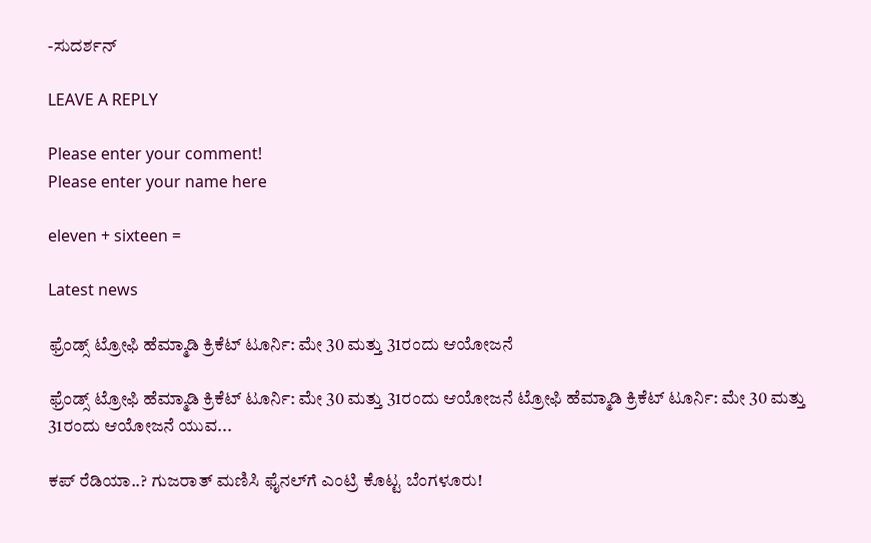-ಸುದರ್ಶನ್

LEAVE A REPLY

Please enter your comment!
Please enter your name here

eleven + sixteen =

Latest news

ಫ್ರೆಂಡ್ಸ್ ಟ್ರೋಫಿ ಹೆಮ್ಮಾಡಿ ಕ್ರಿಕೆಟ್ ಟೂರ್ನಿ: ಮೇ 30 ಮತ್ತು 31ರಂದು ಆಯೋಜನೆ

ಫ್ರೆಂಡ್ಸ್ ಟ್ರೋಫಿ ಹೆಮ್ಮಾಡಿ ಕ್ರಿಕೆಟ್ ಟೂರ್ನಿ: ಮೇ 30 ಮತ್ತು 31ರಂದು ಆಯೋಜನೆ ಟ್ರೋಫಿ ಹೆಮ್ಮಾಡಿ ಕ್ರಿಕೆಟ್ ಟೂರ್ನಿ: ಮೇ 30 ಮತ್ತು 31ರಂದು ಆಯೋಜನೆ ಯುವ...

ಕಪ್ ರೆಡಿಯಾ..? ಗುಜರಾತ್ ಮಣಿಸಿ ಫೈನಲ್‌ಗೆ ಎಂಟ್ರಿ ಕೊಟ್ಟ ಬೆಂಗಳೂರು!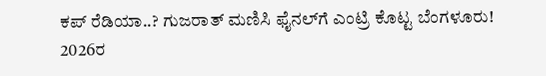ಕಪ್ ರೆಡಿಯಾ..? ಗುಜರಾತ್ ಮಣಿಸಿ ಫೈನಲ್‌ಗೆ ಎಂಟ್ರಿ ಕೊಟ್ಟ ಬೆಂಗಳೂರು!   2026ರ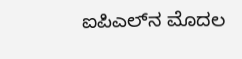ಐಪಿಎಲ್‌ನ ಮೊದಲ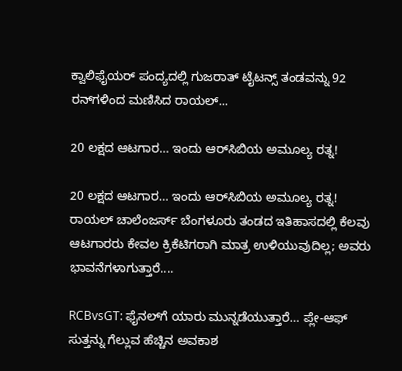ಕ್ವಾಲಿಫೈಯರ್ ಪಂದ್ಯದಲ್ಲಿ ಗುಜರಾತ್ ಟೈಟನ್ಸ್ ತಂಡವನ್ನು 92 ರನ್‌ಗಳಿಂದ ಮಣಿಸಿದ ರಾಯಲ್...

20 ಲಕ್ಷದ ಆಟಗಾರ… ಇಂದು ಆರ್‌ಸಿಬಿಯ ಅಮೂಲ್ಯ ರತ್ನ!

20 ಲಕ್ಷದ ಆಟಗಾರ… ಇಂದು ಆರ್‌ಸಿಬಿಯ ಅಮೂಲ್ಯ ರತ್ನ! ರಾಯಲ್ ಚಾಲೆಂಜರ್ಸ್ ಬೆಂಗಳೂರು ತಂಡದ ಇತಿಹಾಸದಲ್ಲಿ ಕೆಲವು ಆಟಗಾರರು ಕೇವಲ ಕ್ರಿಕೆಟಿಗರಾಗಿ ಮಾತ್ರ ಉಳಿಯುವುದಿಲ್ಲ; ಅವರು ಭಾವನೆಗಳಾಗುತ್ತಾರೆ....

RCBvsGT: ಫೈನಲ್‌ಗೆ ಯಾರು ಮುನ್ನಡೆಯುತ್ತಾರೆ… ಪ್ಲೇ-ಆಫ್ ಸುತ್ತನ್ನು ಗೆಲ್ಲುವ ಹೆಚ್ಚಿನ ಅವಕಾಶ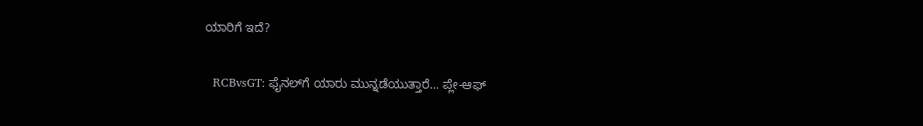ಯಾರಿಗೆ ಇದೆ?

  RCBvsGT: ಫೈನಲ್‌ಗೆ ಯಾರು ಮುನ್ನಡೆಯುತ್ತಾರೆ... ಪ್ಲೇ-ಆಫ್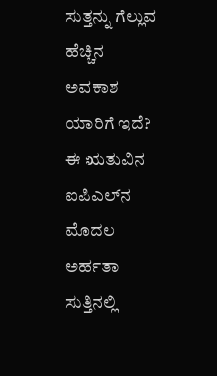ಸುತ್ತನ್ನು ಗೆಲ್ಲುವ ಹೆಚ್ಚಿನ ಅವಕಾಶ ಯಾರಿಗೆ ಇದೆ? ಈ ಋತುವಿನ ಐಪಿಎಲ್‌ನ ಮೊದಲ ಅರ್ಹತಾ ಸುತ್ತಿನಲ್ಲಿ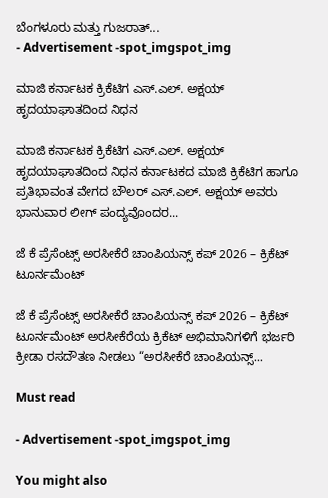ಬೆಂಗಳೂರು ಮತ್ತು ಗುಜರಾತ್...
- Advertisement -spot_imgspot_img

ಮಾಜಿ ಕರ್ನಾಟಕ ಕ್ರಿಕೆಟಿಗ ಎಸ್.ಎಲ್. ಅಕ್ಷಯ್ ಹೃದಯಾಘಾತದಿಂದ ನಿಧನ

ಮಾಜಿ ಕರ್ನಾಟಕ ಕ್ರಿಕೆಟಿಗ ಎಸ್.ಎಲ್. ಅಕ್ಷಯ್ ಹೃದಯಾಘಾತದಿಂದ ನಿಧನ ಕರ್ನಾಟಕದ ಮಾಜಿ ಕ್ರಿಕೆಟಿಗ ಹಾಗೂ ಪ್ರತಿಭಾವಂತ ವೇಗದ ಬೌಲರ್ ಎಸ್.ಎಲ್. ಅಕ್ಷಯ್ ಅವರು ಭಾನುವಾರ ಲೀಗ್ ಪಂದ್ಯವೊಂದರ...

ಜೆ ಕೆ ಪ್ರೆಸೆಂಟ್ಸ್ ಅರಸೀಕೆರೆ ಚಾಂಪಿಯನ್ಸ್ ಕಪ್ 2026 – ಕ್ರಿಕೆಟ್ ಟೂರ್ನಮೆಂಟ್

ಜೆ ಕೆ ಪ್ರೆಸೆಂಟ್ಸ್ ಅರಸೀಕೆರೆ ಚಾಂಪಿಯನ್ಸ್ ಕಪ್ 2026 – ಕ್ರಿಕೆಟ್ ಟೂರ್ನಮೆಂಟ್ ಅರಸೀಕೆರೆಯ ಕ್ರಿಕೆಟ್ ಅಭಿಮಾನಿಗಳಿಗೆ ಭರ್ಜರಿ ಕ್ರೀಡಾ ರಸದೌತಣ ನೀಡಲು “ಅರಸೀಕೆರೆ ಚಾಂಪಿಯನ್ಸ್...

Must read

- Advertisement -spot_imgspot_img

You might also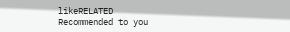likeRELATED
Recommended to you